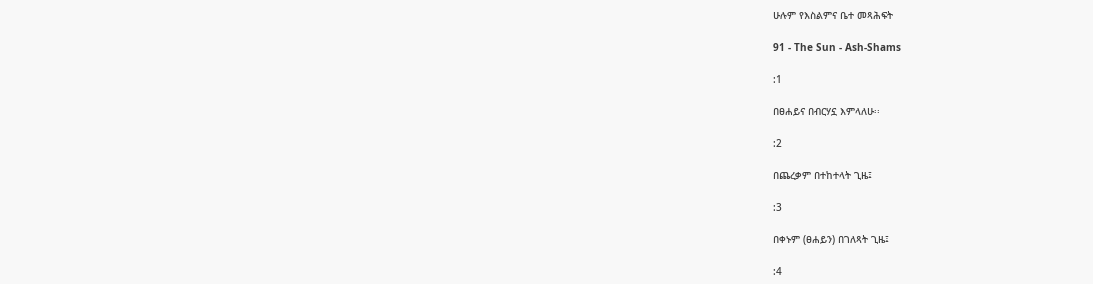ሁሉም የእስልምና ቤተ መጻሕፍት

91 - The Sun - Ash-Shams

:1

በፀሐይና በብርሃኗ እምላለሁ፡፡

:2

በጨረቃም በተከተላት ጊዜ፤

:3

በቀኑም (ፀሐይን) በገለጻት ጊዜ፤

:4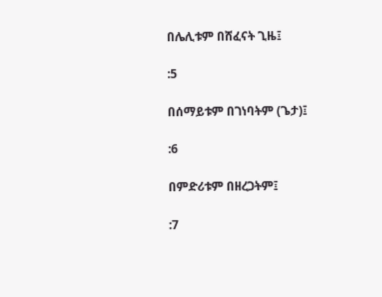በሌሊቱም በሸፈናት ጊዜ፤

:5

በሰማይቱም በገነባትም (ጌታ)፤

:6

በምድሪቱም በዘረጋትም፤

:7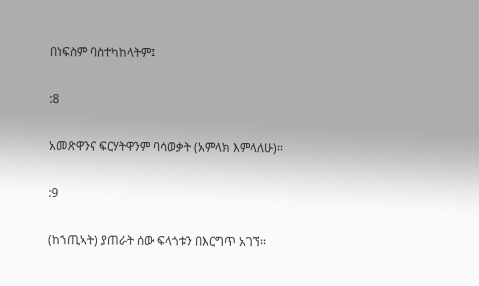በነፍስም ባስተካከላትም፤

:8

አመጽዋንና ፍርሃትዋንም ባሳወቃት (አምላክ እምላለሁ)፡፡

:9

(ከኀጢኣት) ያጠራት ሰው ፍላጎቱን በእርግጥ አገኘ፡፡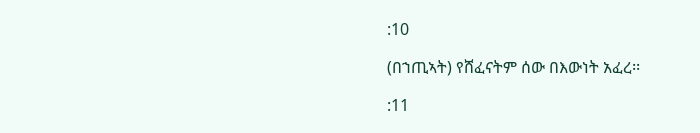:10

(በኀጢኣት) የሸፈናትም ሰው በእውነት አፈረ፡፡

:11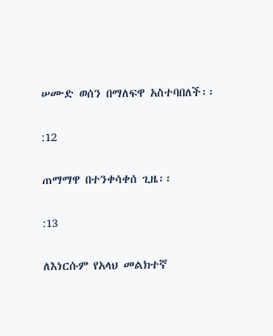ሠሙድ ወሰን በማለፍዋ አስተባበለች፡፡

:12

ጠማማዋ በተንቀሳቀሰ ጊዜ፡፡

:13

ለእነርሱም የአላህ መልክተኛ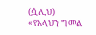(ሷሊህ) «የአላህን ግመል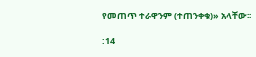የመጠጥ ተራዋንም (ተጠንቀቁ)» አላቸው፡፡

:14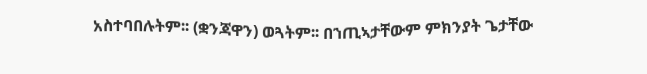አስተባበሉትም፡፡ (ቋንጃዋን) ወጓትም፡፡ በኀጢኣታቸውም ምክንያት ጌታቸው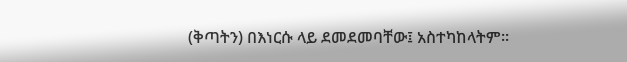(ቅጣትን) በእነርሱ ላይ ደመደመባቸው፤ አስተካከላትም፡፡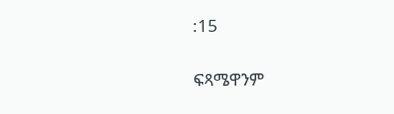:15

ፍጻሜዋንም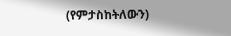(የምታስከትለውን)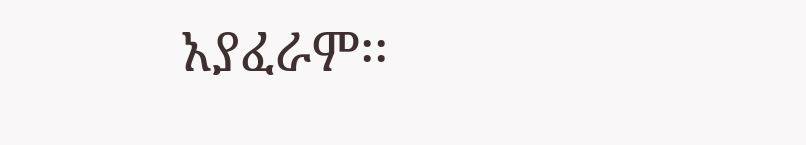አያፈራም፡፡